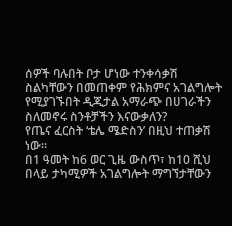ሰዎች ባሉበት ቦታ ሆነው ተንቀሳቃሽ ስልካቸውን በመጠቀም የሕክምና አገልግሎት የሚያገኙበት ዲጂታል አማራጭ በሀገራችን ስለመኖሩ ስንቶቻችን እናውቃለን?
የጤና ፈርስት ‘ቴሌ ሜድስን’ በዚህ ተጠቃሽ ነው።
በ1 ዓመት ከ6 ወር ጊዜ ውስጥ፣ ከ10 ሺህ በላይ ታካሚዎች አገልግሎት ማግኘታቸውን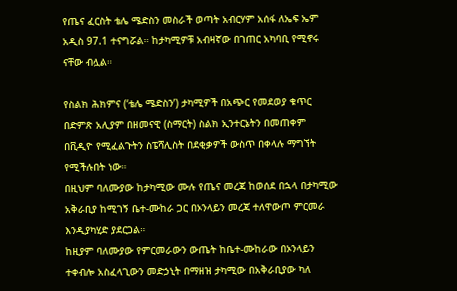የጤና ፈርስት ቴሌ ሜድስን መስራች ወጣት አብርሃም አሰፋ ለኤፍ ኤም አዲስ 97.1 ተናግሯል። ከታካሚዎቹ አብዛኛው በገጠር አካባቢ የሚኖሩ ናቸው ብሏል።

የስልክ ሕክምና (‘ቴሌ ሜድስን’) ታካሚዎች በአጭር የመደወያ ቁጥር በድምጽ አሊያም በዘመናዊ (ስማርት) ስልክ ኢንተርኔትን በመጠቀም በቪዲዮ የሚፈልጉትን ስፔሻሊስት በደቂቃዎች ውስጥ በቀላሉ ማግኘት የሚችሉበት ነው።
በዚህም ባለሙያው ከታካሚው ሙሉ የጤና መረጃ ከወሰደ በኋላ በታካሚው አቅራቢያ ከሚገኝ ቤተ-ሙከራ ጋር በኦንላይን መረጃ ተለዋውጦ ምርመራ እንዲያካሂድ ያደርጋል።
ከዚያም ባለሙያው የምርመራውን ውጤት ከቤተ-ሙከራው በኦንላይን ተቀብሎ አስፈላጊውን መድኃኒት በማዘዝ ታካሚው በአቅራቢያው ካለ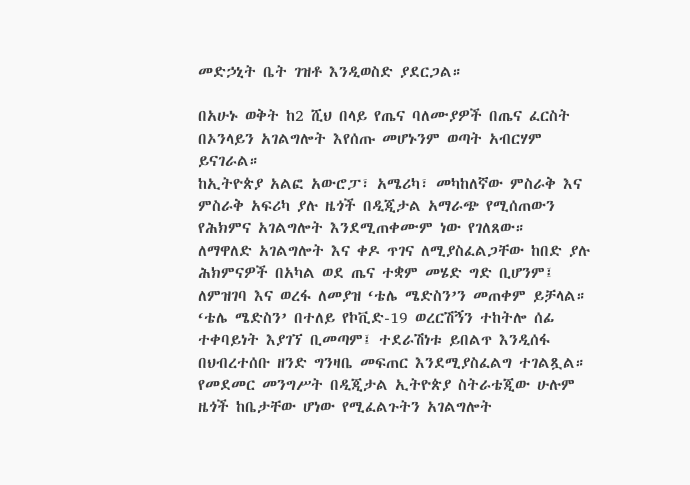መድኃኒት ቤት ገዝቶ እንዲወስድ ያደርጋል።

በአሁኑ ወቅት ከ2 ሺህ በላይ የጤና ባለሙያዎች በጤና ፈርስት በኦንላይን አገልግሎት እየሰጡ መሆኑንም ወጣት አብርሃም ይናገራል።
ከኢትዮጵያ አልፎ አውሮፓ፣ አሜሪካ፣ መካከለኛው ምስራቅ እና ምስራቅ አፍሪካ ያሉ ዜጎች በዲጂታል አማራጭ የሚሰጠውን የሕክምና አገልግሎት እንደሚጠቀሙም ነው የገለጸው።
ለማዋለድ አገልግሎት እና ቀዶ ጥገና ለሚያስፈልጋቸው ከበድ ያሉ ሕክምናዎች በአካል ወደ ጤና ተቋም መሄድ ግድ ቢሆንም፤ ለምዝገባ እና ወረፋ ለመያዝ ‘ቴሌ ሜድስን’ን መጠቀም ይቻላል።
‘ቴሌ ሜድስን’ በተለይ የኮቪድ-19 ወረርሽኝን ተከትሎ ሰፊ ተቀባይነት እያገኘ ቢመጣም፤ ተደራሽነቱ ይበልጥ እንዲሰፋ በህብረተሰቡ ዘንድ ግንዛቤ መፍጠር እንደሚያስፈልግ ተገልጿል።
የመደመር መንግሥት በዲጂታል ኢትዮጵያ ስትራቴጂው ሁሉም ዜጎች ከቤታቸው ሆነው የሚፈልጉትን አገልግሎት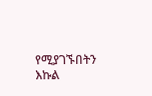የሚያገኙበትን እኩል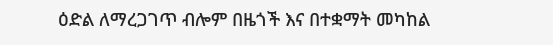ዕድል ለማረጋገጥ ብሎም በዜጎች እና በተቋማት መካከል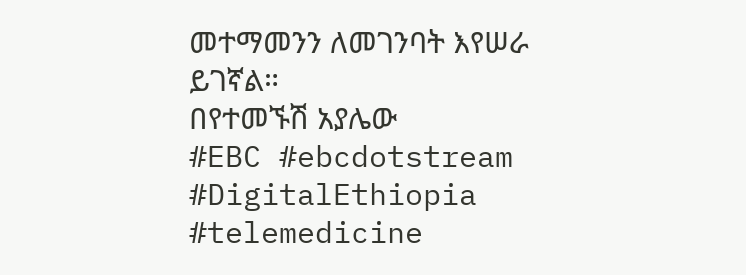መተማመንን ለመገንባት እየሠራ ይገኛል።
በየተመኙሽ አያሌው
#EBC #ebcdotstream #DigitalEthiopia #telemedicine